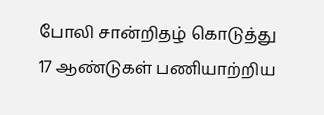போலி சான்றிதழ் கொடுத்து 17 ஆண்டுகள் பணியாற்றிய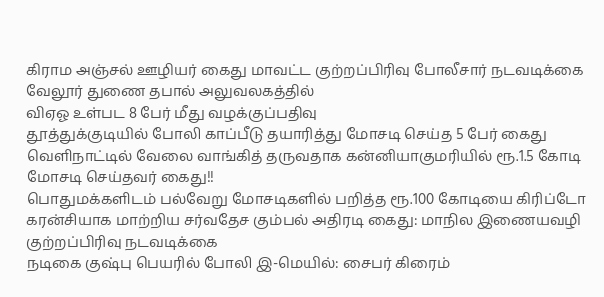கிராம அஞ்சல் ஊழியர் கைது மாவட்ட குற்றப்பிரிவு போலீசார் நடவடிக்கை வேலூர் துணை தபால் அலுவலகத்தில்
விஏஓ உள்பட 8 பேர் மீது வழக்குப்பதிவு
தூத்துக்குடியில் போலி காப்பீடு தயாரித்து மோசடி செய்த 5 பேர் கைது
வெளிநாட்டில் வேலை வாங்கித் தருவதாக கன்னியாகுமரியில் ரூ.1.5 கோடி மோசடி செய்தவர் கைது!!
பொதுமக்களிடம் பல்வேறு மோசடிகளில் பறித்த ரூ.100 கோடியை கிரிப்டோ கரன்சியாக மாற்றிய சர்வதேச கும்பல் அதிரடி கைது: மாநில இணையவழி குற்றப்பிரிவு நடவடிக்கை
நடிகை குஷ்பு பெயரில் போலி இ-மெயில்: சைபர் கிரைம்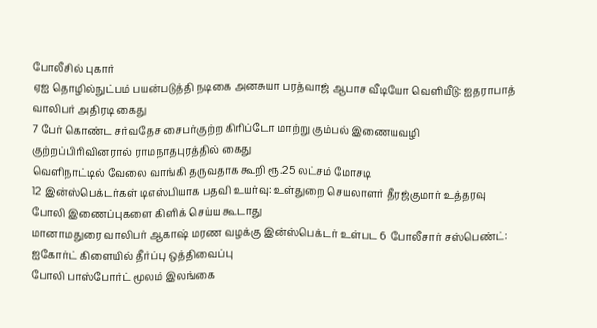போலீசில் புகார்
ஏஐ தொழில்நுட்பம் பயன்படுத்தி நடிகை அனசுயா பரத்வாஜ் ஆபாச வீடியோ வெளியீடு: ஐதராபாத் வாலிபர் அதிரடி கைது
7 பேர் கொண்ட சர்வதேச சைபர்குற்ற கிரிப்டோ மாற்று கும்பல் இணையவழி குற்றப்பிரிவினரால் ராமநாதபுரத்தில் கைது
வெளிநாட்டில் வேலை வாங்கி தருவதாக கூறி ரூ.25 லட்சம் மோசடி
12 இன்ஸ்பெக்டர்கள் டிஎஸ்பியாக பதவி உயர்வு: உள்துறை செயலாளர் தீரஜ்குமார் உத்தரவு
போலி இணைப்புகளை கிளிக் செய்ய கூடாது
மானாமதுரை வாலிபர் ஆகாஷ் மரண வழக்கு இன்ஸ்பெக்டர் உள்பட 6 போலீசார் சஸ்பெண்ட்: ஐகோர்ட் கிளையில் தீர்ப்பு ஒத்திவைப்பு
போலி பாஸ்போர்ட் மூலம் இலங்கை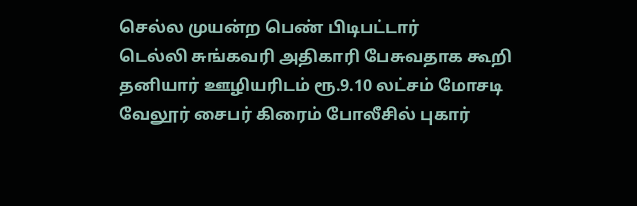செல்ல முயன்ற பெண் பிடிபட்டார்
டெல்லி சுங்கவரி அதிகாரி பேசுவதாக கூறி தனியார் ஊழியரிடம் ரூ.9.10 லட்சம் மோசடி வேலூர் சைபர் கிரைம் போலீசில் புகார்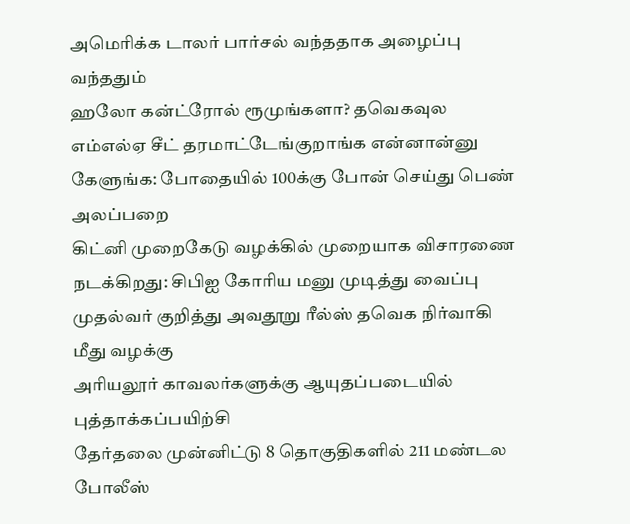அமெரிக்க டாலர் பார்சல் வந்ததாக அழைப்பு வந்ததும்
ஹலோ கன்ட்ரோல் ரூமுங்களா? தவெகவுல எம்எல்ஏ சீட் தரமாட்டேங்குறாங்க என்னான்னு கேளுங்க: போதையில் 100க்கு போன் செய்து பெண் அலப்பறை
கிட்னி முறைகேடு வழக்கில் முறையாக விசாரணை நடக்கிறது: சிபிஐ கோரிய மனு முடித்து வைப்பு
முதல்வர் குறித்து அவதூறு ரீல்ஸ் தவெக நிர்வாகி மீது வழக்கு
அரியலூர் காவலர்களுக்கு ஆயுதப்படையில் புத்தாக்கப்பயிற்சி
தேர்தலை முன்னிட்டு 8 தொகுதிகளில் 211 மண்டல போலீஸ்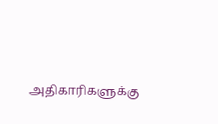அதிகாரிகளுக்கு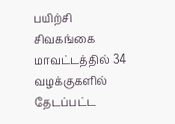பயிற்சி
சிவகங்கை மாவட்டத்தில் 34 வழக்குகளில் தேடப்பட்ட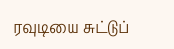ரவுடியை சுட்டுப்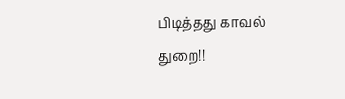பிடித்தது காவல் துறை!!